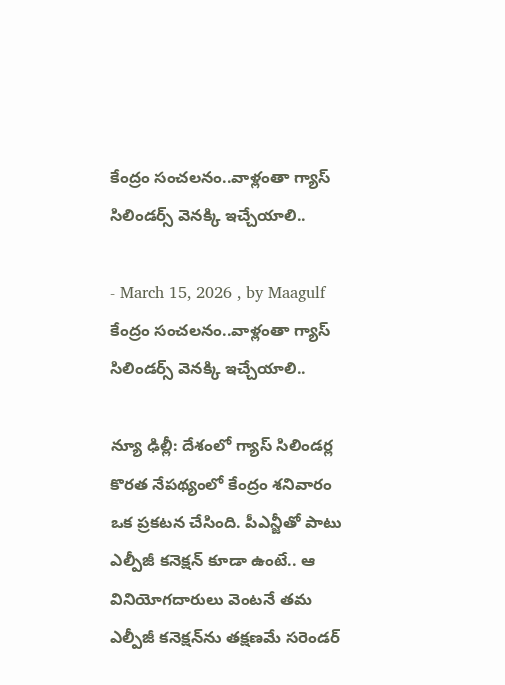కేంద్రం సంచలనం..వాళ్లంతా గ్యాస్ సిలిండర్స్ వెనక్కి ఇచ్చేయాలి..

- March 15, 2026 , by Maagulf
కేంద్రం సంచలనం..వాళ్లంతా గ్యాస్ సిలిండర్స్ వెనక్కి ఇచ్చేయాలి..

న్యూ ఢిల్లీ: దేశంలో గ్యాస్ సిలిండర్ల కొరత నేపథ్యంలో కేంద్రం శనివారం ఒక ప్రకటన చేసింది. పీఎన్జీతో పాటు ఎల్పీజీ కనెక్షన్ కూడా ఉంటే.. ఆ వినియోగదారులు వెంటనే తమ ఎల్పీజీ కనెక్షన్‌ను తక్షణమే సరెండర్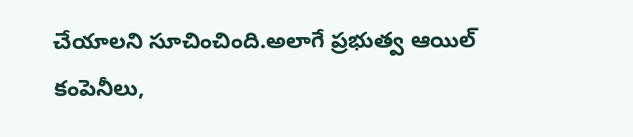చేయాలని సూచించింది.అలాగే ప్రభుత్వ ఆయిల్ కంపెనీలు,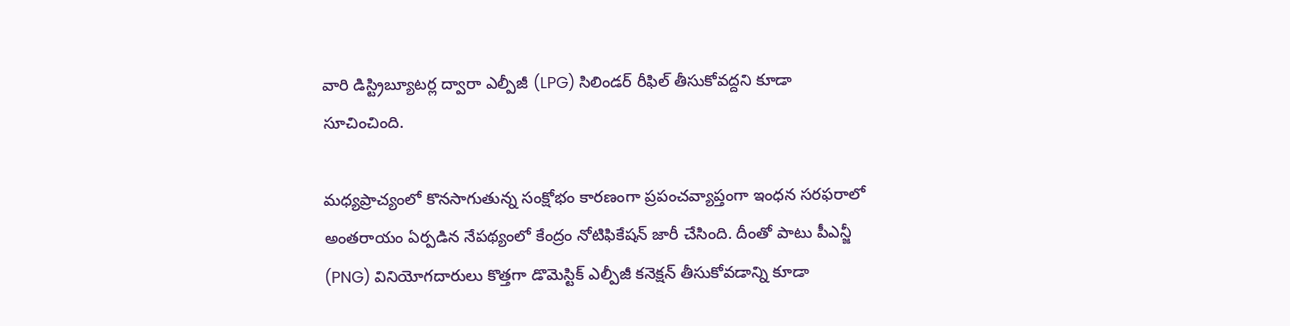వారి డిస్ట్రిబ్యూటర్ల ద్వారా ఎల్పీజీ (LPG) సిలిండర్ రీఫిల్ తీసుకోవద్దని కూడా సూచించింది.

మధ్యప్రాచ్యంలో కొనసాగుతున్న సంక్షోభం కారణంగా ప్రపంచవ్యాప్తంగా ఇంధన సరఫరాలో అంతరాయం ఏర్పడిన నేపథ్యంలో కేంద్రం నోటిఫికేషన్ జారీ చేసింది. దీంతో పాటు పీఎన్జీ (PNG) వినియోగదారులు కొత్తగా డొమెస్టిక్ ఎల్పీజీ కనెక్షన్ తీసుకోవడాన్ని కూడా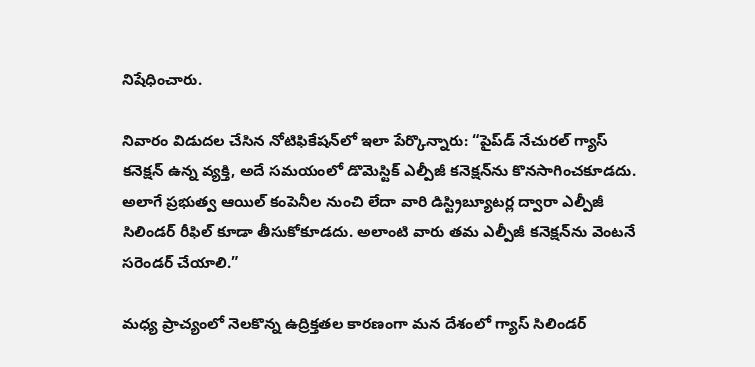నిషేధించారు.

నివారం విడుదల చేసిన నోటిఫికేషన్‌లో ఇలా పేర్కొన్నారు: “పైప్‌డ్ నేచురల్ గ్యాస్ కనెక్షన్ ఉన్న వ్యక్తి, అదే సమయంలో డొమెస్టిక్ ఎల్పీజీ కనెక్షన్‌ను కొనసాగించకూడదు. అలాగే ప్రభుత్వ ఆయిల్ కంపెనీల నుంచి లేదా వారి డిస్ట్రిబ్యూటర్ల ద్వారా ఎల్పీజీ సిలిండర్ రీఫిల్ కూడా తీసుకోకూడదు. అలాంటి వారు తమ ఎల్పీజీ కనెక్షన్‌ను వెంటనే సరెండర్ చేయాలి.”

మధ్య ప్రాచ్యంలో నెలకొన్న ఉద్రిక్తతల కారణంగా మన దేశంలో గ్యాస్ సిలిండర్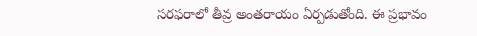సరఫరాలో తీవ్ర అంతరాయం ఏర్పడుతోంది. ఈ ప్రభావం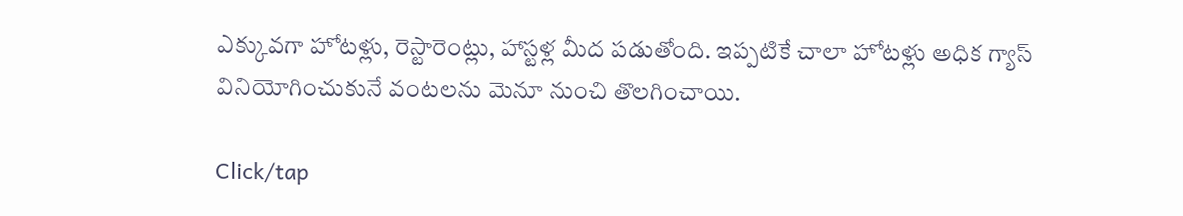ఎక్కువగా హోటళ్లు, రెస్టారెంట్లు, హాస్టళ్ల మీద పడుతోంది. ఇప్పటికే చాలా హోటళ్లు అధిక గ్యాస్ వినియోగించుకునే వంటలను మెనూ నుంచి తొలగించాయి.

Click/tap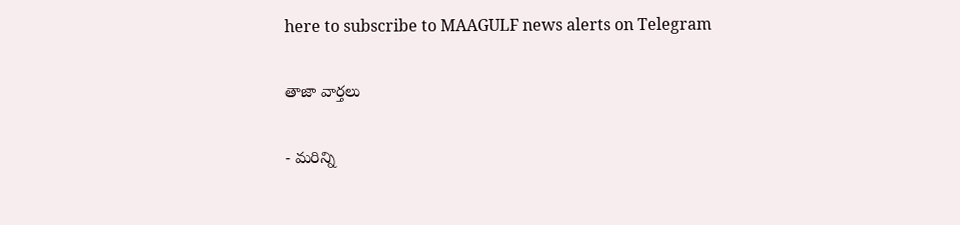here to subscribe to MAAGULF news alerts on Telegram

తాజా వార్తలు

- మరిన్ని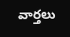వార్తలు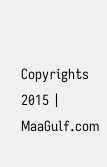Copyrights 2015 | MaaGulf.com